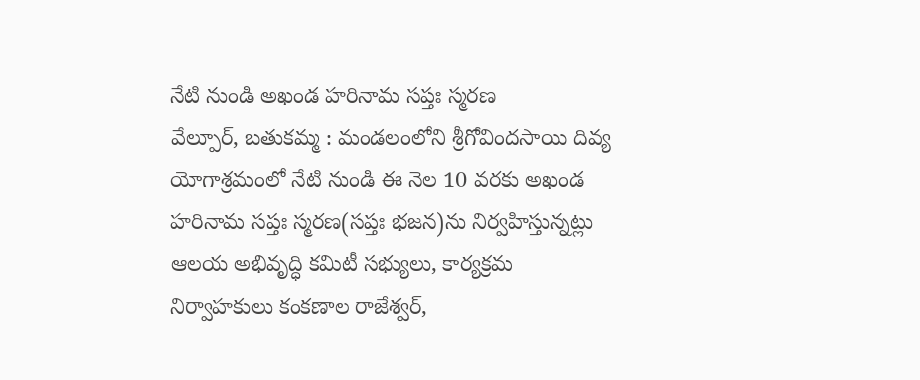నేటి నుండి అఖండ హరినామ సప్తః స్మరణ
వేల్పూర్, బతుకమ్మ : మండలంలోని శ్రీగోవిందసాయి దివ్య యోగాశ్రమంలో నేటి నుండి ఈ నెల 10 వరకు అఖండ హరినామ సప్తః స్మరణ(సప్తః భజన)ను నిర్వహిస్తున్నట్లు ఆలయ అభివృద్ధి కమిటీ సభ్యులు, కార్యక్రమ నిర్వాహకులు కంకణాల రాజేశ్వర్,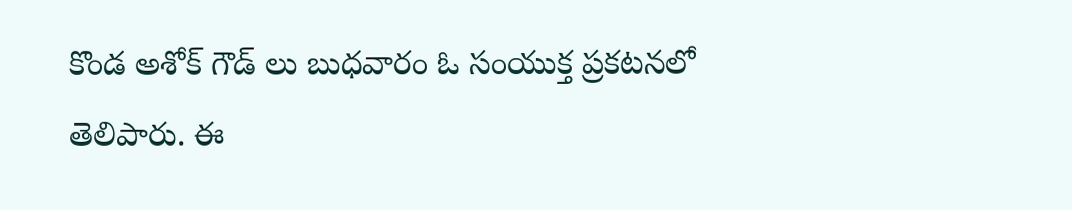కొండ అశోక్ గౌడ్ లు బుధవారం ఓ సంయుక్త ప్రకటనలో తెలిపారు. ఈ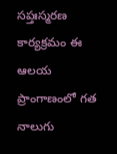సప్తఃస్మరణ కార్యక్రమం ఈ ఆలయ ప్రాంగాణంలో గత నాలుగు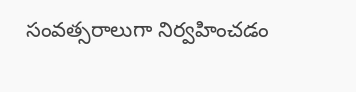సంవత్సరాలుగా నిర్వహించడం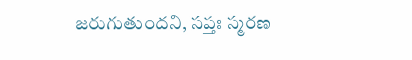జరుగుతుందని, సప్తః స్మరణ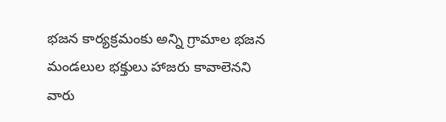భజన కార్యక్రమంకు అన్ని గ్రామాల భజన మండలుల భక్తులు హాజరు కావాలెనని వారు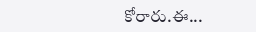కోరారు.ఈ...